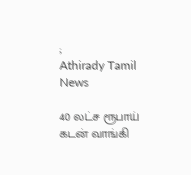;
Athirady Tamil News

40 லட்ச ரூபாய் கடன் வாங்கி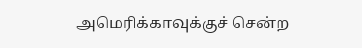அமெரிக்காவுக்குச் சென்ற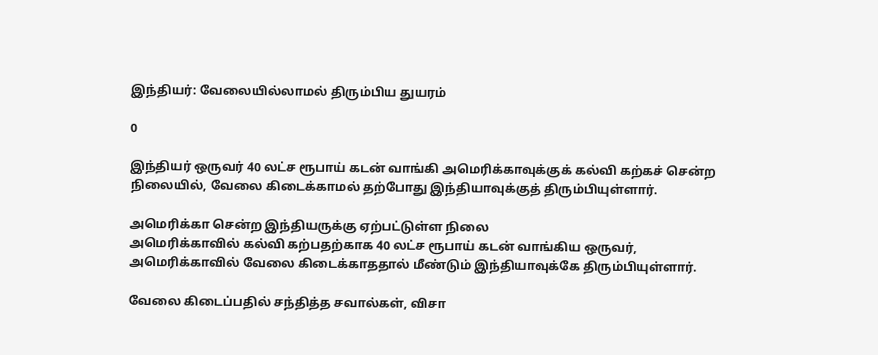இந்தியர்: வேலையில்லாமல் திரும்பிய துயரம்

0

இந்தியர் ஒருவர் 40 லட்ச ரூபாய் கடன் வாங்கி அமெரிக்காவுக்குக் கல்வி கற்கச் சென்ற நிலையில், வேலை கிடைக்காமல் தற்போது இந்தியாவுக்குத் திரும்பியுள்ளார்.

அமெரிக்கா சென்ற இந்தியருக்கு ஏற்பட்டுள்ள நிலை
அமெரிக்காவில் கல்வி கற்பதற்காக 40 லட்ச ரூபாய் கடன் வாங்கிய ஒருவர், அமெரிக்காவில் வேலை கிடைக்காததால் மீண்டும் இந்தியாவுக்கே திரும்பியுள்ளார்.

வேலை கிடைப்பதில் சந்தித்த சவால்கள், விசா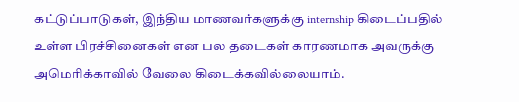கட்டுப்பாடுகள், இந்திய மாணவர்களுக்கு internship கிடைப்பதில் உள்ள பிரச்சினைகள் என பல தடைகள் காரணமாக அவருக்கு அமெரிக்காவில் வேலை கிடைக்கவில்லையாம்.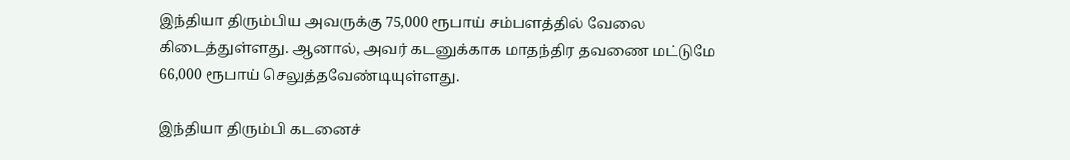இந்தியா திரும்பிய அவருக்கு 75,000 ரூபாய் சம்பளத்தில் வேலை கிடைத்துள்ளது. ஆனால், அவர் கடனுக்காக மாதந்திர தவணை மட்டுமே 66,000 ரூபாய் செலுத்தவேண்டியுள்ளது.

இந்தியா திரும்பி கடனைச்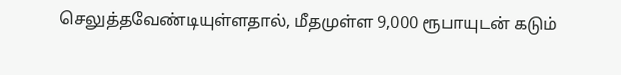செலுத்தவேண்டியுள்ளதால், மீதமுள்ள 9,000 ரூபாயுடன் கடும்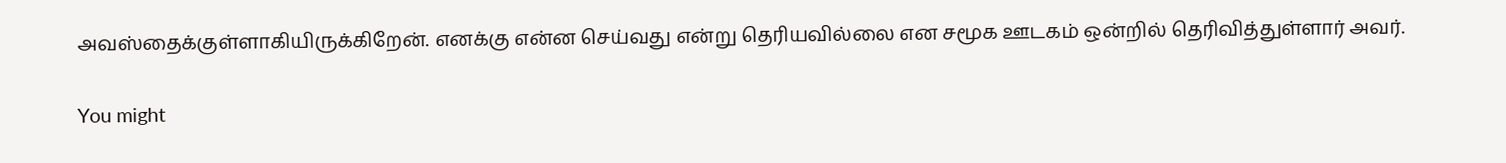அவஸ்தைக்குள்ளாகியிருக்கிறேன். எனக்கு என்ன செய்வது என்று தெரியவில்லை என சமூக ஊடகம் ஒன்றில் தெரிவித்துள்ளார் அவர்.

You might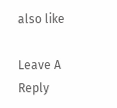also like

Leave A Reply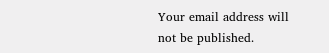Your email address will not be published.